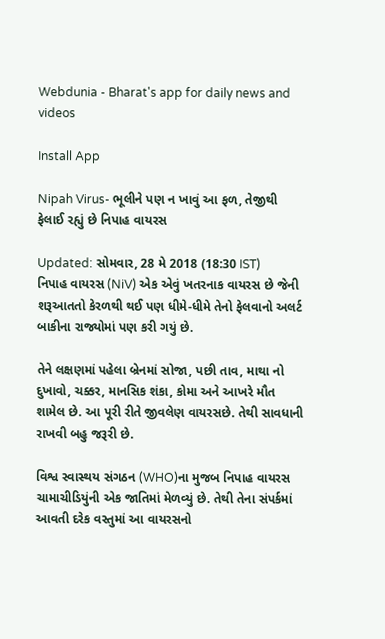Webdunia - Bharat's app for daily news and videos

Install App

Nipah Virus- ભૂલીને પણ ન ખાવું આ ફળ, તેજીથી ફેલાઈ રહ્યું છે નિપાહ વાયરસ

Updated: સોમવાર, 28 મે 2018 (18:30 IST)
નિપાહ વાયરસ (NiV) એક એવું ખતરનાક વાયરસ છે જેની શરૂઆતતો કેરળથી થઈ પણ ધીમે-ધીમે તેનો ફેલવાનો અલર્ટ બાકીના રાજ્યોમાં પણ કરી ગયું છે.

તેને લક્ષણમાં પહેલા બ્રેનમાં સોજા, પછી તાવ, માથા નો દુખાવો, ચક્કર, માનસિક શંકા, કોમા અને આખરે મૌત શામેલ છે. આ પૂરી રીતે જીવલેણ વાયરસછે. તેથી સાવધાની રાખવી બહુ જરૂરી છે.

વિશ્વ સ્વાસ્થય સંગઠન (WHO)ના મુજબ નિપાહ વાયરસ ચામાચીડિયુંની એક જાતિમાં મેળવ્યું છે. તેથી તેના સંપર્કમાં આવતી દરેક વસ્તુમાં આ વાયરસનો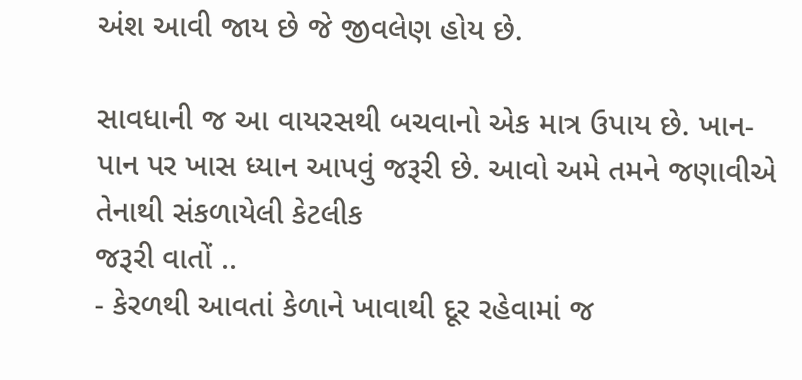અંશ આવી જાય છે જે જીવલેણ હોય છે.

સાવધાની જ આ વાયરસથી બચવાનો એક માત્ર ઉપાય છે. ખાન-પાન પર ખાસ ધ્યાન આપવું જરૂરી છે. આવો અમે તમને જણાવીએ તેનાથી સંકળાયેલી કેટલીક
જરૂરી વાતોં ..
- કેરળથી આવતાં કેળાને ખાવાથી દૂર રહેવામાં જ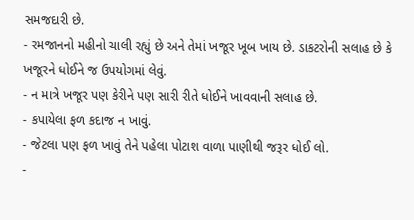સમજદારી છે.
- રમજાનનો મહીનો ચાલી રહ્યું છે અને તેમાં ખજૂર ખૂબ ખાય છે. ડાકટરોની સલાહ છે કે ખજૂરને ધોઈને જ ઉપયોગમાં લેવું.
- ન માત્રે ખજૂર પણ કેરીને પણ સારી રીતે ધોઈને ખાવવાની સલાહ છે.
- કપાયેલા ફળ કદાજ ન ખાવું.
- જેટલા પણ ફળ ખાવું તેને પહેલા પોટાશ વાળા પાણીથી જરૂર ધોઈ લો.
-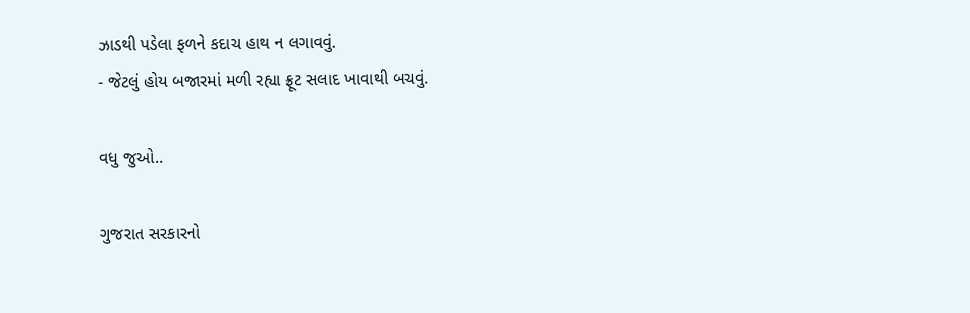ઝાડથી પડેલા ફળને કદાચ હાથ ન લગાવવું.
- જેટલું હોય બજારમાં મળી રહ્યા ફ્રૂટ સલાદ ખાવાથી બચવું.

વધુ જુઓ..

ગુજરાત સરકારનો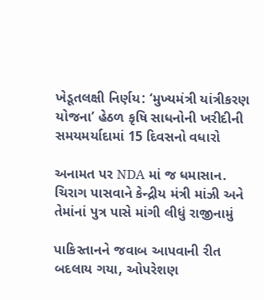ખેડૂતલક્ષી નિર્ણય: ‘મુખ્યમંત્રી યાંત્રીકરણ યોજના’ હેઠળ કૃષિ સાધનોની ખરીદીની સમયમર્યાદામાં 15 દિવસનો વધારો

અનામત પર NDA માં જ ધમાસાન. ચિરાગ પાસવાને કેન્દ્રીય મંત્રી માંઝી અને તેમાંનાં પુત્ર પાસે માંગી લીધું રાજીનામું

પાકિસ્તાનને જવાબ આપવાની રીત બદલાય ગયા, ઓપરેશણ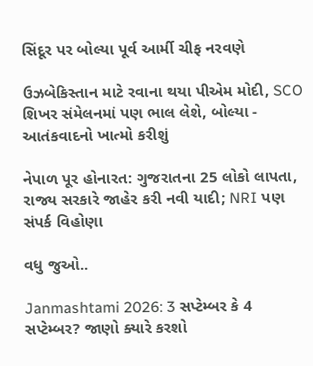સિંદૂર પર બોલ્યા પૂર્વ આર્મી ચીફ નરવણે

ઉઝબેકિસ્તાન માટે રવાના થયા પીએમ મોદી, SCO શિખર સંમેલનમાં પણ ભાલ લેશે, બોલ્યા - આતંકવાદનો ખાત્મો કરીશું

નેપાળ પૂર હોનારત: ગુજરાતના 25 લોકો લાપતા, રાજ્ય સરકારે જાહેર કરી નવી યાદી; NRI પણ સંપર્ક વિહોણા

વધુ જુઓ..

Janmashtami 2026: 3 સપ્ટેમ્બર કે 4 સપ્ટેમ્બર? જાણો ક્યારે કરશો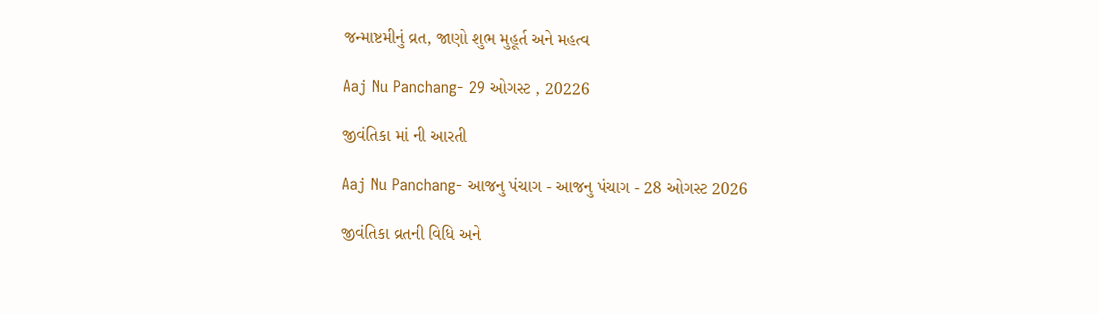જન્માષ્ટમીનું વ્રત, જાણો શુભ મુહૂર્ત અને મહત્વ

Aaj Nu Panchang- 29 ઓગસ્ટ , 20226

જીવંતિકા માં ની આરતી

Aaj Nu Panchang- આજનુ પંચાગ - આજનુ પંચાગ - 28 ઓગસ્ટ 2026

જીવંતિકા વ્રતની વિધિ અને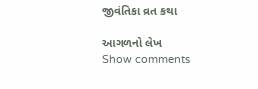જીવંતિકા વ્રત કથા

આગળનો લેખ
Show comments